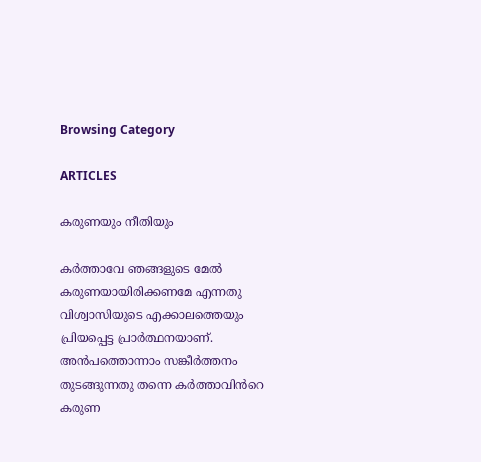Browsing Category

ARTICLES

കരുണയും നീതിയും

കർത്താവേ ഞങ്ങളുടെ മേൽ കരുണയായിരിക്കണമേ എന്നതു വിശ്വാസിയുടെ എക്കാലത്തെയും പ്രിയപ്പെട്ട പ്രാർത്ഥനയാണ്. അൻപത്തൊന്നാം സങ്കീർത്തനം തുടങ്ങുന്നതു തന്നെ കർത്താവിൻറെ കരുണ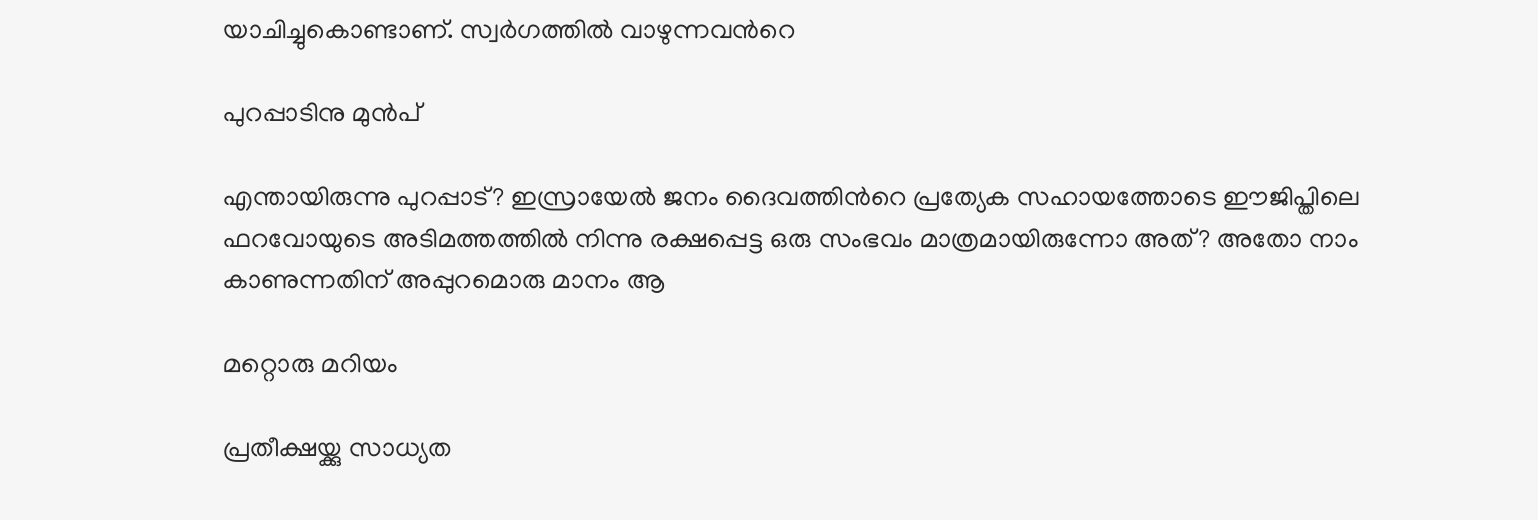യാചിച്ചുകൊണ്ടാണ്. സ്വർഗത്തിൽ വാഴുന്നവൻറെ

പുറപ്പാടിനു മുൻപ്

എന്തായിരുന്നു പുറപ്പാട്? ഇസ്രായേൽ ജനം ദൈവത്തിൻറെ പ്രത്യേക സഹായത്തോടെ ഈജിപ്തിലെ ഫറവോയുടെ അടിമത്തത്തിൽ നിന്നു രക്ഷപ്പെട്ട ഒരു സംഭവം മാത്രമായിരുന്നോ അത്? അതോ നാം കാണുന്നതിന് അപ്പുറമൊരു മാനം ആ

മറ്റൊരു മറിയം

പ്രതീക്ഷയ്ക്കു സാധ്യത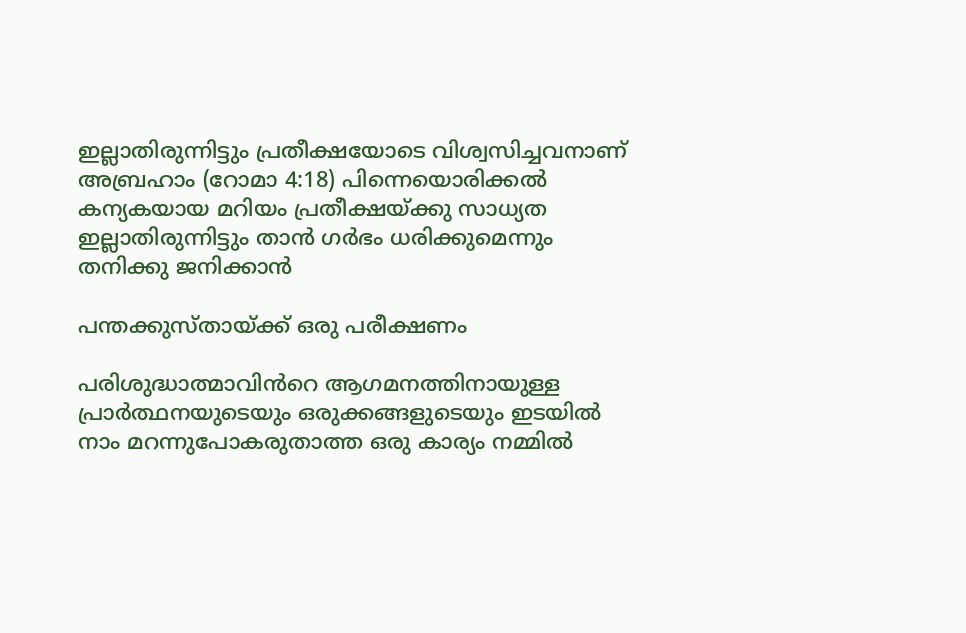ഇല്ലാതിരുന്നിട്ടും പ്രതീക്ഷയോടെ വിശ്വസിച്ചവനാണ് അബ്രഹാം (റോമാ 4:18) പിന്നെയൊരിക്കൽ കന്യകയായ മറിയം പ്രതീക്ഷയ്ക്കു സാധ്യത ഇല്ലാതിരുന്നിട്ടും താൻ ഗർഭം ധരിക്കുമെന്നും തനിക്കു ജനിക്കാൻ

പന്തക്കുസ്തായ്ക്ക് ഒരു പരീക്ഷണം

പരിശുദ്ധാത്മാവിൻറെ ആഗമനത്തിനായുള്ള പ്രാർത്ഥനയുടെയും ഒരുക്കങ്ങളുടെയും ഇടയിൽ നാം മറന്നുപോകരുതാത്ത ഒരു കാര്യം നമ്മിൽ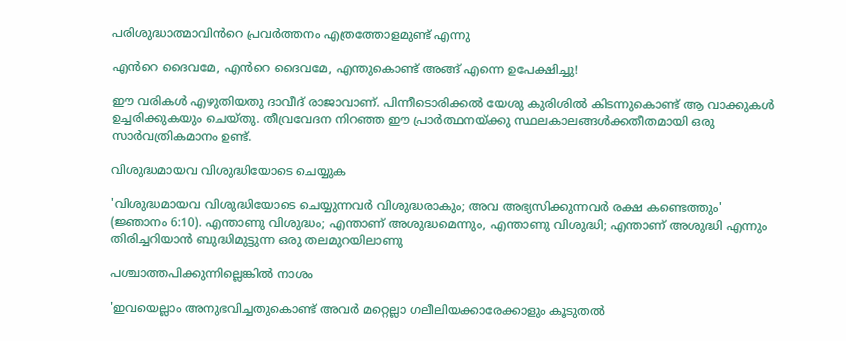പരിശുദ്ധാത്മാവിൻറെ പ്രവർത്തനം എത്രത്തോളമുണ്ട് എന്നു

എൻറെ ദൈവമേ, എൻറെ ദൈവമേ, എന്തുകൊണ്ട് അങ്ങ് എന്നെ ഉപേക്ഷിച്ചു!

ഈ വരികൾ എഴുതിയതു ദാവീദ് രാജാവാണ്. പിന്നീടൊരിക്കൽ യേശു കുരിശിൽ കിടന്നുകൊണ്ട് ആ വാക്കുകൾ ഉച്ചരിക്കുകയും ചെയ്തു. തീവ്രവേദന നിറഞ്ഞ ഈ പ്രാർത്ഥനയ്ക്കു സ്ഥലകാലങ്ങൾക്കതീതമായി ഒരു സാർവത്രികമാനം ഉണ്ട്.

വിശുദ്ധമായവ വിശുദ്ധിയോടെ ചെയ്യുക

'വിശുദ്ധമായവ വിശുദ്ധിയോടെ ചെയ്യുന്നവർ വിശുദ്ധരാകും; അവ അഭ്യസിക്കുന്നവർ രക്ഷ കണ്ടെത്തും' (ജ്ഞാനം 6:10). എന്താണു വിശുദ്ധം; എന്താണ് അശുദ്ധമെന്നും, എന്താണു വിശുദ്ധി; എന്താണ് അശുദ്ധി എന്നും തിരിച്ചറിയാൻ ബുദ്ധിമുട്ടുന്ന ഒരു തലമുറയിലാണു

പശ്ചാത്തപിക്കുന്നില്ലെങ്കിൽ നാശം

'ഇവയെല്ലാം അനുഭവിച്ചതുകൊണ്ട് അവർ മറ്റെല്ലാ ഗലീലിയക്കാരേക്കാളും കൂടുതൽ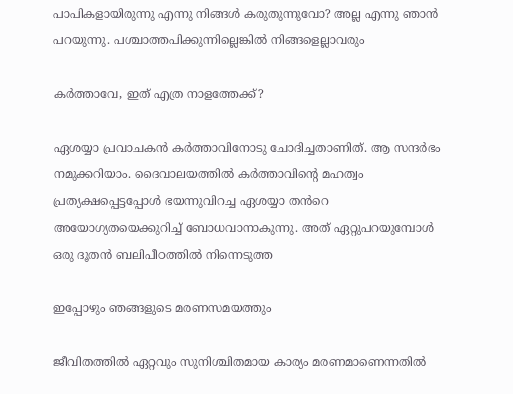പാപികളായിരുന്നു എന്നു നിങ്ങൾ കരുതുന്നുവോ? അല്ല എന്നു ഞാൻ പറയുന്നു. പശ്ചാത്തപിക്കുന്നില്ലെങ്കിൽ നിങ്ങളെല്ലാവരും

കർത്താവേ, ഇത് എത്ര നാളത്തേക്ക്?

ഏശയ്യാ പ്രവാചകൻ കർത്താവിനോടു ചോദിച്ചതാണിത്. ആ സന്ദർഭം നമുക്കറിയാം. ദൈവാലയത്തിൽ കർത്താവിന്റെ മഹത്വം പ്രത്യക്ഷപ്പെട്ടപ്പോൾ ഭയന്നുവിറച്ച ഏശയ്യാ തൻറെ അയോഗ്യതയെക്കുറിച്ച് ബോധവാനാകുന്നു. അത് ഏറ്റുപറയുമ്പോൾ ഒരു ദൂതൻ ബലിപീഠത്തിൽ നിന്നെടുത്ത

ഇപ്പോഴും ഞങ്ങളുടെ മരണസമയത്തും

ജീവിതത്തിൽ ഏറ്റവും സുനിശ്ചിതമായ കാര്യം മരണമാണെന്നതിൽ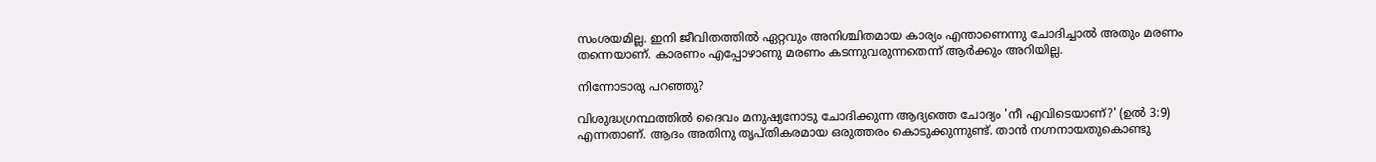സംശയമില്ല. ഇനി ജീവിതത്തിൽ ഏറ്റവും അനിശ്ചിതമായ കാര്യം എന്താണെന്നു ചോദിച്ചാൽ അതും മരണം തന്നെയാണ്. കാരണം എപ്പോഴാണു മരണം കടന്നുവരുന്നതെന്ന് ആർക്കും അറിയില്ല.

നിന്നോടാരു പറഞ്ഞു?

വിശുദ്ധഗ്രന്ഥത്തിൽ ദൈവം മനുഷ്യനോടു ചോദിക്കുന്ന ആദ്യത്തെ ചോദ്യം 'നീ എവിടെയാണ്?' (ഉൽ 3:9) എന്നതാണ്. ആദം അതിനു തൃപ്തികരമായ ഒരുത്തരം കൊടുക്കുന്നുണ്ട്. താൻ നഗ്നനായതുകൊണ്ടു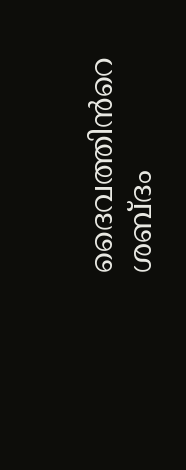ദൈവത്തിൻറെ ശബ്ദം